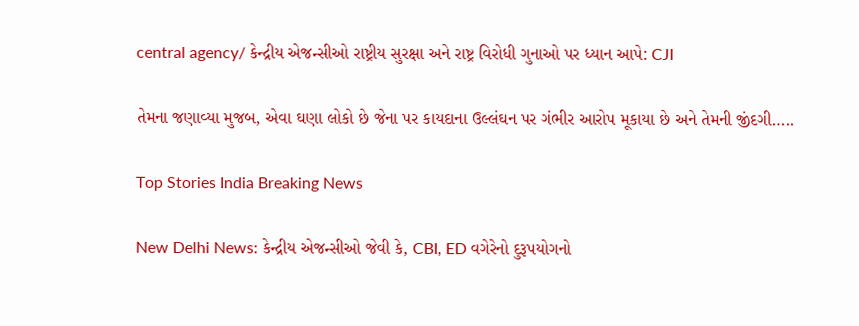central agency/ કેન્દ્રીય એજન્સીઓ રાષ્ટ્રીય સુરક્ષા અને રાષ્ટ્ર વિરોધી ગુનાઓ પર ધ્યાન આપે: CJI

તેમના જણાવ્યા મુજબ, એવા ઘણા લોકો છે જેના પર કાયદાના ઉલ્લંઘન પર ગંભીર આરોપ મૂકાયા છે અને તેમની જીંદગી…..

Top Stories India Breaking News

New Delhi News: કેન્દ્રીય એજન્સીઓ જેવી કે, CBI, ED વગેરેનો દુરૂપયોગનો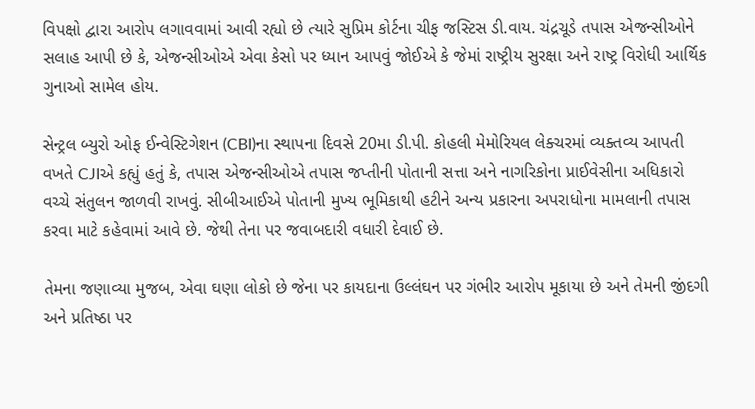વિપક્ષો દ્વારા આરોપ લગાવવામાં આવી રહ્યો છે ત્યારે સુપ્રિમ કોર્ટના ચીફ જસ્ટિસ ડી.વાય. ચંદ્રચૂડે તપાસ એજન્સીઓને સલાહ આપી છે કે, એજન્સીઓએ એવા કેસો પર ધ્યાન આપવું જોઈએ કે જેમાં રાષ્ટ્રીય સુરક્ષા અને રાષ્ટ્ર વિરોધી આર્થિક ગુનાઓ સામેલ હોય.

સેન્ટ્રલ બ્યુરો ઓફ ઈન્વેસ્ટિગેશન (CBI)ના સ્થાપના દિવસે 20મા ડી.પી. કોહલી મેમોરિયલ લેક્ચરમાં વ્યક્તવ્ય આપતી વખતે CJIએ કહ્યું હતું કે, તપાસ એજન્સીઓએ તપાસ જપ્તીની પોતાની સત્તા અને નાગરિકોના પ્રાઈવેસીના અધિકારો વચ્ચે સંતુલન જાળવી રાખવું. સીબીઆઈએ પોતાની મુખ્ય ભૂમિકાથી હટીને અન્ય પ્રકારના અપરાધોના મામલાની તપાસ કરવા માટે કહેવામાં આવે છે. જેથી તેના પર જવાબદારી વધારી દેવાઈ છે.

તેમના જણાવ્યા મુજબ, એવા ઘણા લોકો છે જેના પર કાયદાના ઉલ્લંઘન પર ગંભીર આરોપ મૂકાયા છે અને તેમની જીંદગી અને પ્રતિષ્ઠા પર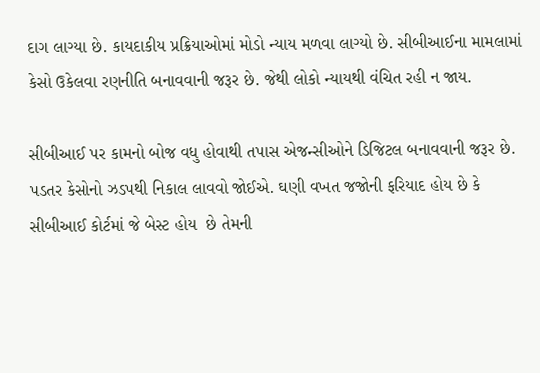દાગ લાગ્યા છે. કાયદાકીય પ્રક્રિયાઓમાં મોડો ન્યાય મળવા લાગ્યો છે. સીબીઆઈના મામલામાં કેસો ઉકેલવા રણનીતિ બનાવવાની જરૂર છે. જેથી લોકો ન્યાયથી વંચિત રહી ન જાય.

સીબીઆઈ પર કામનો બોજ વધુ હોવાથી તપાસ એજન્સીઓને ડિજિટલ બનાવવાની જરૂર છે. પડતર કેસોનો ઝડપથી નિકાલ લાવવો જોઈએ. ઘણી વખત જજોની ફરિયાદ હોય છે કે સીબીઆઈ કોર્ટમાં જે બેસ્ટ હોય  છે તેમની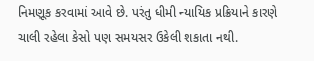નિમણૂક કરવામાં આવે છે. પરંતુ ધીમી ન્યાયિક પ્રક્રિયાને કારણે  ચાલી રહેલા કેસો પણ સમયસર ઉકેલી શકાતા નથી.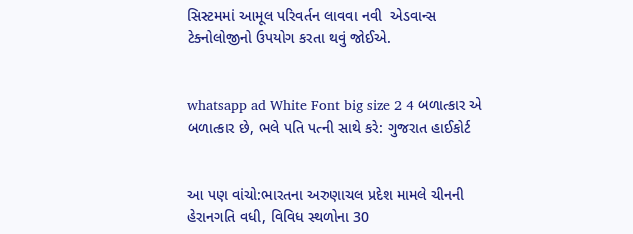સિસ્ટમમાં આમૂલ પરિવર્તન લાવવા નવી  એડવાન્સ ટેક્નોલોજીનો ઉપયોગ કરતા થવું જોઈએ.


whatsapp ad White Font big size 2 4 બળાત્કાર એ બળાત્કાર છે, ભલે પતિ પત્ની સાથે કરે: ગુજરાત હાઈકોર્ટ


આ પણ વાંચો:ભારતના અરુણાચલ પ્રદેશ મામલે ચીનની હેરાનગતિ વધી, વિવિધ સ્થળોના 30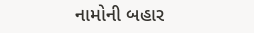નામોની બહાર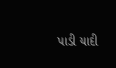પાડી યાદી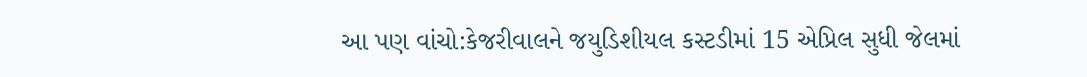આ પણ વાંચો:કેજરીવાલને જયુડિશીયલ કસ્ટડીમાં 15 એપ્રિલ સુધી જેલમાં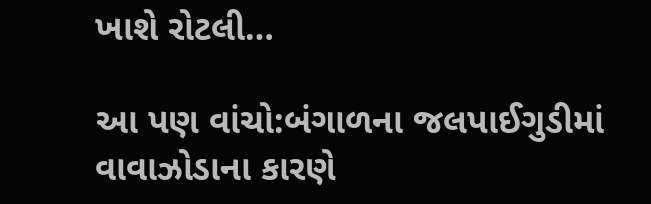ખાશે રોટલી…

આ પણ વાંચો:બંગાળના જલપાઈગુડીમાં વાવાઝોડાના કારણે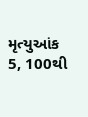મૃત્યુઆંક 5, 100થી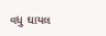વધુ ઘાયલ